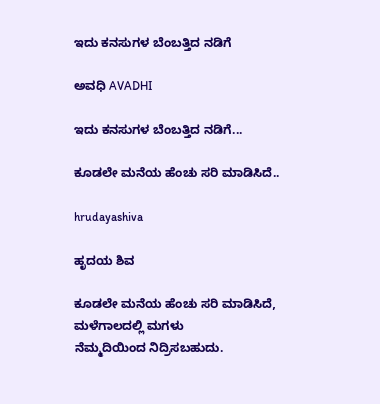ಇದು ಕನಸುಗಳ ಬೆಂಬತ್ತಿದ ನಡಿಗೆ‍

ಅವಧಿ AVADHI

ಇದು ಕನಸುಗಳ ಬೆಂಬತ್ತಿದ ನಡಿಗೆ...

ಕೂಡಲೇ ಮನೆಯ ಹೆಂಚು ಸರಿ ಮಾಡಿಸಿದೆ..

hrudayashiva

ಹೃದಯ ಶಿವ

ಕೂಡಲೇ ಮನೆಯ ಹೆಂಚು ಸರಿ ಮಾಡಿಸಿದೆ,
ಮಳೆಗಾಲದಲ್ಲಿ ಮಗಳು
ನೆಮ್ಮದಿಯಿಂದ ನಿದ್ರಿಸಬಹುದು.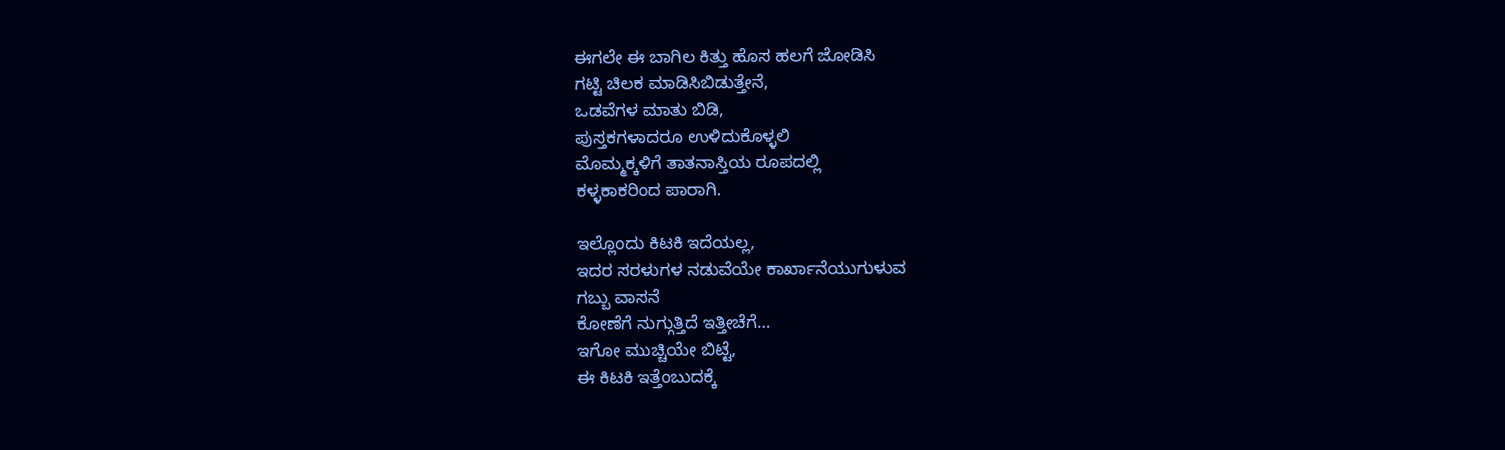ಈಗಲೇ ಈ ಬಾಗಿಲ ಕಿತ್ತು ಹೊಸ ಹಲಗೆ ಜೋಡಿಸಿ
ಗಟ್ಟಿ ಚಿಲಕ ಮಾಡಿಸಿಬಿಡುತ್ತೇನೆ,
ಒಡವೆಗಳ ಮಾತು ಬಿಡಿ,
ಪುಸ್ತಕಗಳಾದರೂ ಉಳಿದುಕೊಳ್ಳಲಿ
ಮೊಮ್ಮಕ್ಕಳಿಗೆ ತಾತನಾಸ್ತಿಯ ರೂಪದಲ್ಲಿ
ಕಳ್ಳಕಾಕರಿಂದ ಪಾರಾಗಿ.

ಇಲ್ಲೊಂದು ಕಿಟಕಿ ಇದೆಯಲ್ಲ,
ಇದರ ಸರಳುಗಳ ನಡುವೆಯೇ ಕಾರ್ಖಾನೆಯುಗುಳುವ
ಗಬ್ಬು ವಾಸನೆ
ಕೋಣೆಗೆ ನುಗ್ಗುತ್ತಿದೆ ಇತ್ತೀಚೆಗೆ…
ಇಗೋ ಮುಚ್ಚಿಯೇ ಬಿಟ್ಟೆ,
ಈ ಕಿಟಕಿ ಇತ್ತೆಂಬುದಕ್ಕೆ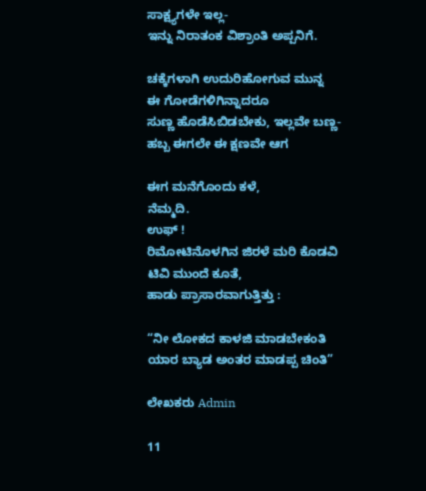ಸಾಕ್ಷ್ಯಗಳೇ ಇಲ್ಲ-
ಇನ್ನು ನಿರಾತಂಕ ವಿಶ್ರಾಂತಿ ಅಪ್ಪನಿಗೆ.

ಚಕ್ಕೆಗಳಾಗಿ ಉದುರಿಹೋಗುವ ಮುನ್ನ
ಈ ಗೋಡೆಗಳಿಗಿನ್ನಾದರೂ
ಸುಣ್ಣ ಹೊಡೆಸಿಬಿಡಬೇಕು, ಇಲ್ಲವೇ ಬಣ್ಣ-
ಹಬ್ಬ ಈಗಲೇ ಈ ಕ್ಷಣವೇ ಆಗ

ಈಗ ಮನೆಗೊಂದು ಕಳೆ,
ನೆಮ್ಮದಿ.
ಉಫ್ !
ರಿಮೋಟಿನೊಳಗಿನ ಜಿರಳೆ ಮರಿ ಕೊಡವಿ
ಟಿವಿ ಮುಂದೆ ಕೂತೆ,
ಹಾಡು ಪ್ರಾಸಾರವಾಗುತ್ತಿತ್ತು :

“ನೀ ಲೋಕದ ಕಾಳಜಿ ಮಾಡಬೇಕಂತಿ
ಯಾರ ಬ್ಯಾಡ ಅಂತರ ಮಾಡಪ್ಪ ಚಿಂತಿ”

ಲೇಖಕರು Admin

11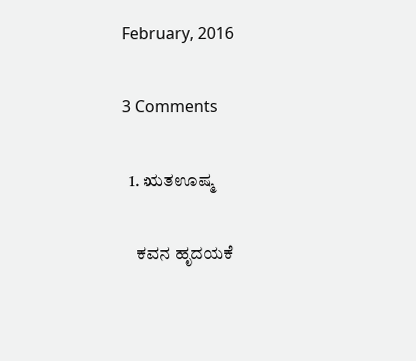February, 2016

3 Comments

  1. ಋತಊಷ್ಮ

    ಕವನ ಹೃದಯಕೆ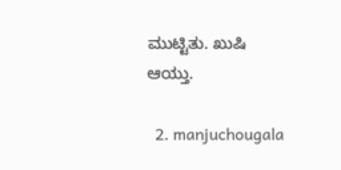ಮುಟ್ಟಿತು. ಖುಷಿ ಆಯ್ತು.

  2. manjuchougala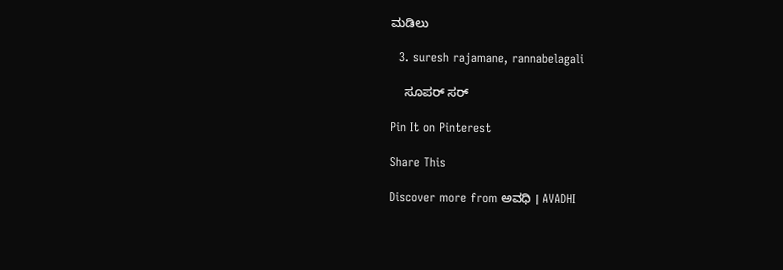ಮಡಿಲು

  3. suresh rajamane, rannabelagali

    ಸೂಪರ್ ಸರ್

Pin It on Pinterest

Share This

Discover more from ಅವಧಿ । AVADHI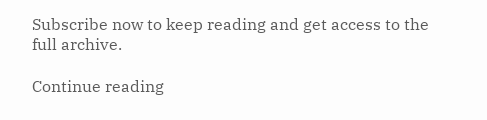Subscribe now to keep reading and get access to the full archive.

Continue reading